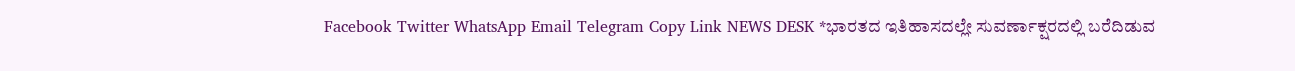Facebook Twitter WhatsApp Email Telegram Copy Link NEWS DESK *ಭಾರತದ ಇತಿಹಾಸದಲ್ಲೇ ಸುವರ್ಣಾಕ್ಷರದಲ್ಲಿ ಬರೆದಿಡುವ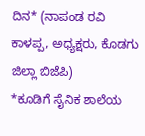ದಿನ* (ನಾಪಂಡ ರವಿ ಕಾಳಪ್ಪ, ಅಧ್ಯಕ್ಷರು, ಕೊಡಗು ಜಿಲ್ಲಾ ಬಿಜೆಪಿ)
*ಕೂಡಿಗೆ ಸೈನಿಕ ಶಾಲೆಯ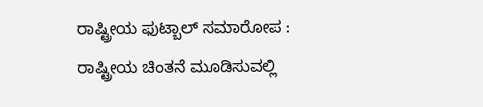ರಾಷ್ಟ್ರೀಯ ಫುಟ್ಬಾಲ್ ಸಮಾರೋಪ : ರಾಷ್ಟ್ರೀಯ ಚಿಂತನೆ ಮೂಡಿಸುವಲ್ಲಿ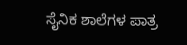ಸೈನಿಕ ಶಾಲೆಗಳ ಪಾತ್ರ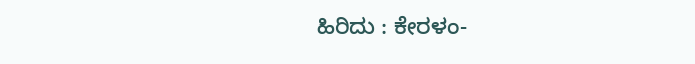ಹಿರಿದು : ಕೇರಳಂ-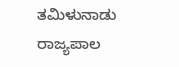ತಮಿಳುನಾಡು ರಾಜ್ಯಪಾಲ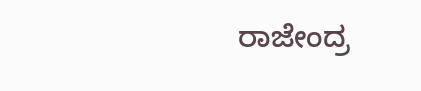ರಾಜೇಂದ್ರ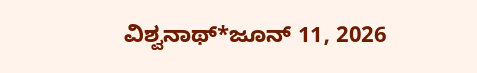ವಿಶ್ವನಾಥ್*ಜೂನ್ 11, 2026